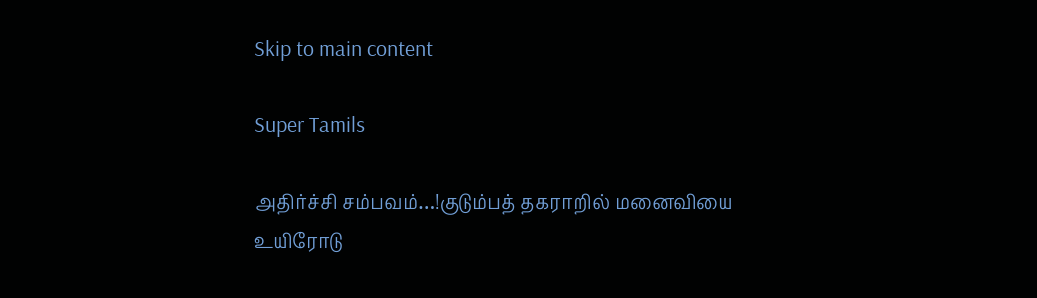Skip to main content

Super Tamils

அதிர்ச்சி சம்பவம்…!குடும்பத் தகராறில் மனைவியை உயிரோடு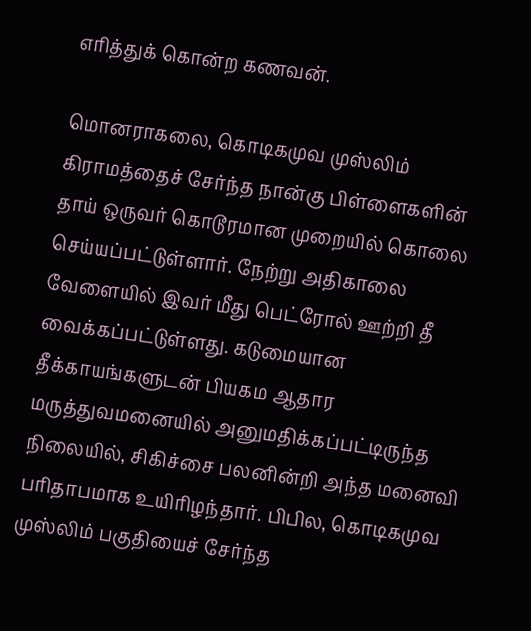எரித்துக் கொன்ற கணவன்.

மொனராகலை, கொடிகமுவ முஸ்லிம் கிராமத்தைச் சேர்ந்த நான்கு பிள்ளைகளின் தாய் ஒருவர் கொடூரமான முறையில் கொலை செய்யப்பட்டுள்ளார். நேற்று அதிகாலை வேளையில் இவர் மீது பெட்ரோல் ஊற்றி தீ வைக்கப்பட்டுள்ளது. கடுமையான தீக்காயங்களுடன் பியகம ஆதார மருத்துவமனையில் அனுமதிக்கப்பட்டிருந்த நிலையில், சிகிச்சை பலனின்றி அந்த மனைவி பரிதாபமாக உயிரிழந்தார். பிபில, கொடிகமுவ முஸ்லிம் பகுதியைச் சேர்ந்த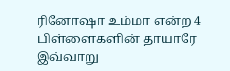ரினோஷா உம்மா என்ற 4 பிள்ளைகளின் தாயாரே இவ்வாறு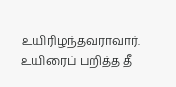உயிரிழந்தவராவார். உயிரைப் பறித்த தீ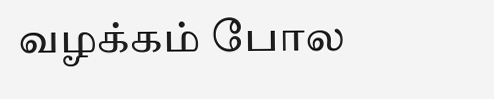வழக்கம் போல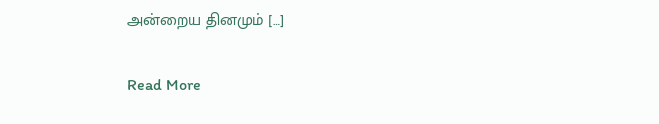அன்றைய தினமும் […]

Read More